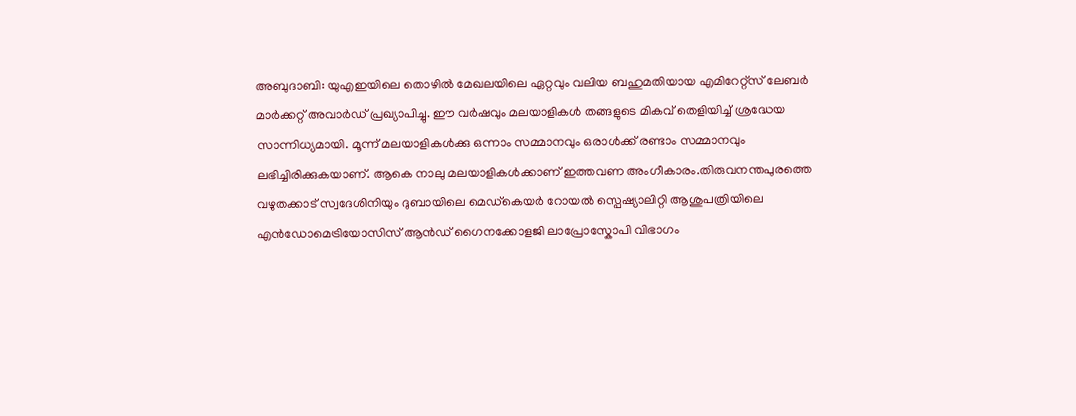അബുദാബി: യുഎഇയിലെ തൊഴിൽ മേഖലയിലെ ഏറ്റവും വലിയ ബഹുമതിയായ എമിറേറ്റ്സ് ലേബർ മാർക്കറ്റ് അവാർഡ് പ്രഖ്യാപിച്ചു. ഈ വർഷവും മലയാളികൾ തങ്ങളുടെ മികവ് തെളിയിച്ച് ശ്രദ്ധേയ സാന്നിധ്യമായി. മൂന്ന് മലയാളികൾക്കു ഒന്നാം സമ്മാനവും ഒരാൾക്ക് രണ്ടാം സമ്മാനവും ലഭിച്ചിരിക്കുകയാണ്. ആകെ നാലു മലയാളികൾക്കാണ് ഇത്തവണ അംഗീകാരം.തിരുവനന്തപുരത്തെ വഴുതക്കാട് സ്വദേശിനിയും ദുബായിലെ മെഡ്കെയർ റോയൽ സ്പെഷ്യാലിറ്റി ആശുപത്രിയിലെ എൻഡോമെട്രിയോസിസ് ആൻഡ് ഗൈനക്കോളജി ലാപ്രോസ്കോപി വിഭാഗം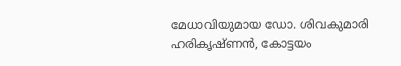മേധാവിയുമായ ഡോ. ശിവകുമാരി ഹരികൃഷ്ണൻ, കോട്ടയം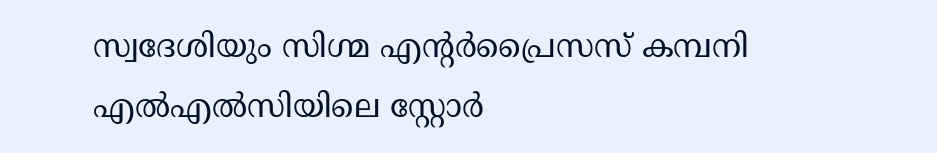സ്വദേശിയും സിഗ്മ എന്റർപ്രൈസസ് കമ്പനി എൽഎൽസിയിലെ സ്റ്റോർ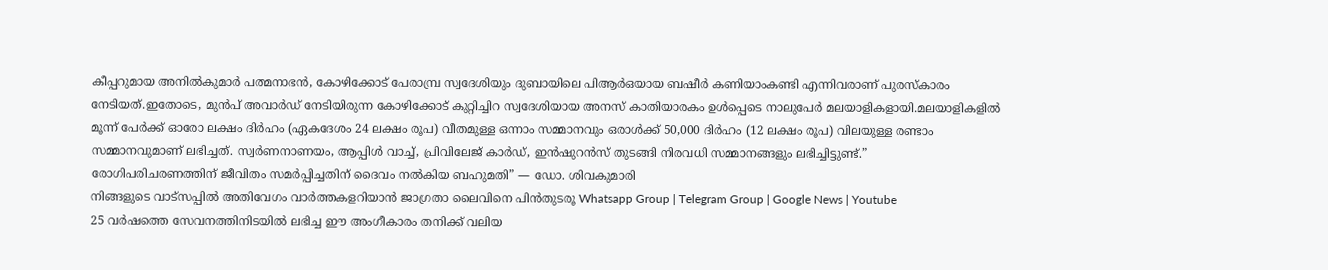കീപ്പറുമായ അനിൽകുമാർ പത്മനാഭൻ, കോഴിക്കോട് പേരാമ്പ്ര സ്വദേശിയും ദുബായിലെ പിആർഒയായ ബഷീർ കണിയാംകണ്ടി എന്നിവരാണ് പുരസ്കാരം നേടിയത്.ഇതോടെ, മുൻപ് അവാർഡ് നേടിയിരുന്ന കോഴിക്കോട് കുറ്റിച്ചിറ സ്വദേശിയായ അനസ് കാതിയാരകം ഉൾപ്പെടെ നാലുപേർ മലയാളികളായി.മലയാളികളിൽ മൂന്ന് പേർക്ക് ഓരോ ലക്ഷം ദിർഹം (ഏകദേശം 24 ലക്ഷം രൂപ) വീതമുള്ള ഒന്നാം സമ്മാനവും ഒരാൾക്ക് 50,000 ദിർഹം (12 ലക്ഷം രൂപ) വിലയുള്ള രണ്ടാം സമ്മാനവുമാണ് ലഭിച്ചത്. സ്വർണനാണയം, ആപ്പിൾ വാച്ച്, പ്രിവിലേജ് കാർഡ്, ഇൻഷുറൻസ് തുടങ്ങി നിരവധി സമ്മാനങ്ങളും ലഭിച്ചിട്ടുണ്ട്.”
രോഗിപരിചരണത്തിന് ജീവിതം സമർപ്പിച്ചതിന് ദൈവം നൽകിയ ബഹുമതി” — ഡോ. ശിവകുമാരി
നിങ്ങളുടെ വാട്സപ്പിൽ അതിവേഗം വാർത്തകളറിയാൻ ജാഗ്രതാ ലൈവിനെ പിൻതുടരൂ Whatsapp Group | Telegram Group | Google News | Youtube
25 വർഷത്തെ സേവനത്തിനിടയിൽ ലഭിച്ച ഈ അംഗീകാരം തനിക്ക് വലിയ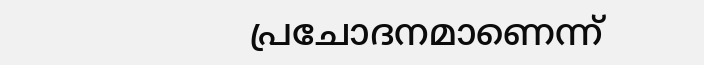പ്രചോദനമാണെന്ന്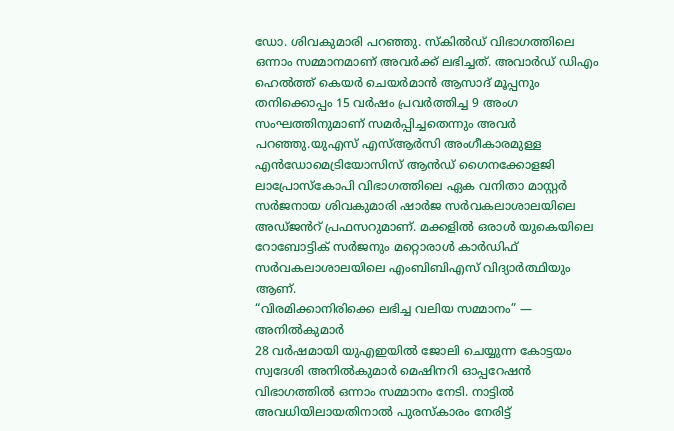ഡോ. ശിവകുമാരി പറഞ്ഞു. സ്കിൽഡ് വിഭാഗത്തിലെ ഒന്നാം സമ്മാനമാണ് അവർക്ക് ലഭിച്ചത്. അവാർഡ് ഡിഎം ഹെൽത്ത് കെയർ ചെയർമാൻ ആസാദ് മൂപ്പനും തനിക്കൊപ്പം 15 വർഷം പ്രവർത്തിച്ച 9 അംഗ സംഘത്തിനുമാണ് സമർപ്പിച്ചതെന്നും അവർ പറഞ്ഞു.യുഎസ് എസ്ആർസി അംഗീകാരമുള്ള എൻഡോമെട്രിയോസിസ് ആൻഡ് ഗൈനക്കോളജി ലാപ്രോസ്കോപി വിഭാഗത്തിലെ ഏക വനിതാ മാസ്റ്റർ സർജനായ ശിവകുമാരി ഷാർജ സർവകലാശാലയിലെ അഡ്ജൻറ് പ്രഫസറുമാണ്. മക്കളിൽ ഒരാൾ യുകെയിലെ റോബോട്ടിക് സർജനും മറ്റൊരാൾ കാർഡിഫ് സർവകലാശാലയിലെ എംബിബിഎസ് വിദ്യാർത്ഥിയും ആണ്.
“വിരമിക്കാനിരിക്കെ ലഭിച്ച വലിയ സമ്മാനം” — അനിൽകുമാർ
28 വർഷമായി യുഎഇയിൽ ജോലി ചെയ്യുന്ന കോട്ടയം സ്വദേശി അനിൽകുമാർ മെഷിനറി ഓപ്പറേഷൻ വിഭാഗത്തിൽ ഒന്നാം സമ്മാനം നേടി. നാട്ടിൽ അവധിയിലായതിനാൽ പുരസ്കാരം നേരിട്ട്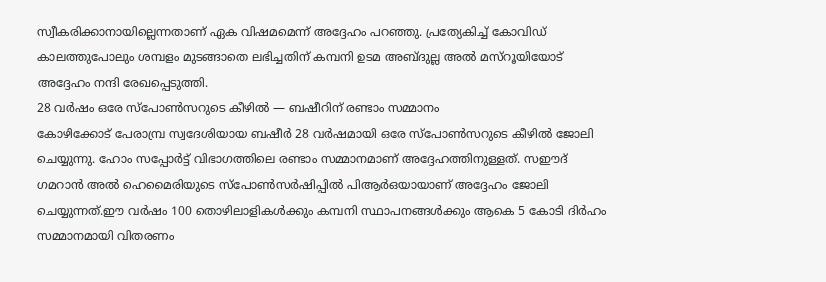സ്വീകരിക്കാനായില്ലെന്നതാണ് ഏക വിഷമമെന്ന് അദ്ദേഹം പറഞ്ഞു. പ്രത്യേകിച്ച് കോവിഡ് കാലത്തുപോലും ശമ്പളം മുടങ്ങാതെ ലഭിച്ചതിന് കമ്പനി ഉടമ അബ്ദുല്ല അൽ മസ്റൂയിയോട് അദ്ദേഹം നന്ദി രേഖപ്പെടുത്തി.
28 വർഷം ഒരേ സ്പോൺസറുടെ കീഴിൽ — ബഷീറിന് രണ്ടാം സമ്മാനം
കോഴിക്കോട് പേരാമ്പ്ര സ്വദേശിയായ ബഷീർ 28 വർഷമായി ഒരേ സ്പോൺസറുടെ കീഴിൽ ജോലി ചെയ്യുന്നു. ഹോം സപ്പോർട്ട് വിഭാഗത്തിലെ രണ്ടാം സമ്മാനമാണ് അദ്ദേഹത്തിനുള്ളത്. സഈദ് ഗമറാൻ അൽ ഹെമൈരിയുടെ സ്പോൺസർഷിപ്പിൽ പിആർഒയായാണ് അദ്ദേഹം ജോലി ചെയ്യുന്നത്.ഈ വർഷം 100 തൊഴിലാളികൾക്കും കമ്പനി സ്ഥാപനങ്ങൾക്കും ആകെ 5 കോടി ദിർഹം സമ്മാനമായി വിതരണം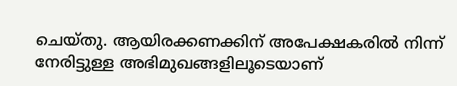ചെയ്തു. ആയിരക്കണക്കിന് അപേക്ഷകരിൽ നിന്ന് നേരിട്ടുള്ള അഭിമുഖങ്ങളിലൂടെയാണ്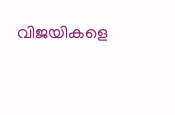വിജയികളെ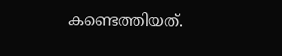കണ്ടെത്തിയത്.